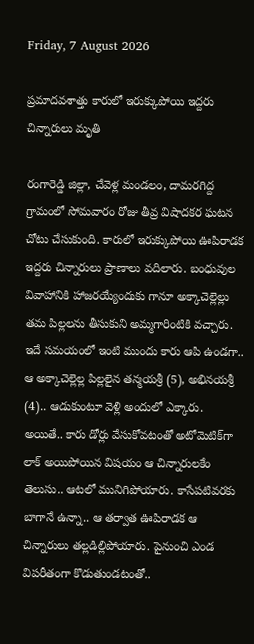Friday, 7 August 2026

ప్రమాదవశాత్తు కారులో ఇరుక్కుపోయి ఇద్దరు చిన్నారులు మృతి

రంగారెడ్డి జిల్లా, చేవెళ్ల మండలం, దామరగిద్ద గ్రామంలో సోమవారం రోజు తీవ్ర విషాదకర ఘటన చోటు చేసుకుంది. కారులో ఇరుక్కుపోయి ఊపిరాడక ఇద్దరు చిన్నారులు ప్రాణాలు వదిలారు. బంధువుల వివాహానికి హాజరయ్యేందుకు గానూ అక్కాచెల్లెల్లు తమ పిల్లలను తీసుకుని అమ్మగారింటికి వచ్చారు. ఇదే సమయంలో ఇంటి ముందు కారు ఆపి ఉండగా.. ఆ అక్కాచెల్లెల్ల పిల్లలైన తన్మయశ్రీ (5), అభినయశ్రీ (4).. ఆడుకుంటూ వెళ్లి అందులో ఎక్కారు. అయితే.. కారు డోర్లు వేసుకోవటంతో అటోమెటిక్‌గా లాక్ అయిపోయిన విషయం ఆ చిన్నారులకేం తెలుసు.. ఆటలో మునిగిపోయారు. కాసేపటివరకు బాగానే ఉన్నా.. ఆ తర్వాత ఊపిరాడక ఆ చిన్నారులు తల్లడిల్లిపోయారు. పైనుంచి ఎండ విపరీతంగా కొడుతుండటంతో..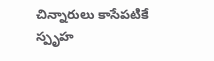చిన్నారులు కాసేపటికే స్పృహ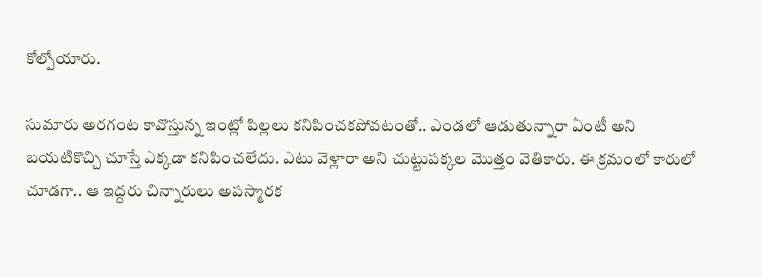కోల్పోయారు.

సుమారు అరగంట కావొస్తున్న ఇంట్లో పిల్లలు కనిపించకపోవటంతో.. ఎండలో ఆడుతున్నారా ఏంటీ అని బయటికొచ్చి చూస్తే ఎక్కడా కనిపించలేదు. ఎటు వెళ్లారా అని చుట్టుపక్కల మొత్తం వెతికారు. ఈ క్రమంలో కారులో చూడగా.. ఆ ఇద్దరు చిన్నారులు అపస్మారక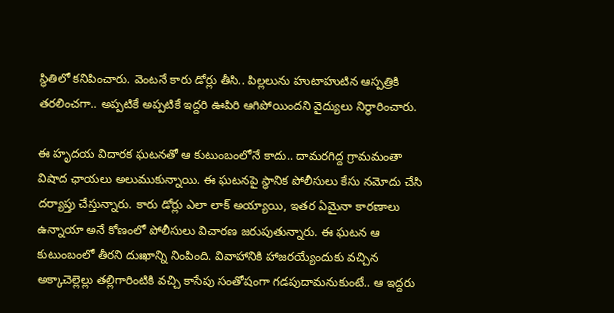స్థితిలో కనిపించారు. వెంటనే కారు డోర్లు తీసి.. పిల్లలును హుటాహుటిన ఆస్పత్రికి తరలించగా.. అప్పటికే అప్పటికే ఇద్దరి ఊపిరి ఆగిపోయిందని వైద్యులు నిర్ధారించారు.

ఈ హృదయ విదారక ఘటనతో ఆ కుటుంబంలోనే కాదు.. దామరగిద్ద గ్రామమంతా విషాద ఛాయలు అలుముకున్నాయి. ఈ ఘటనపై స్థానిక పోలీసులు కేసు నమోదు చేసి దర్యాప్తు చేస్తున్నారు. కారు డోర్లు ఎలా లాక్ అయ్యాయి, ఇతర ఏమైనా కారణాలు ఉన్నాయా అనే కోణంలో పోలీసులు విచారణ జరుపుతున్నారు. ఈ ఘటన ఆ కుటుంబంలో తీరని దుఃఖాన్ని నింపింది. వివాహానికి హాజరయ్యేందుకు వచ్చిన అక్కాచెల్లెల్లు తల్లిగారింటికి వచ్చి కాసేపు సంతోషంగా గడపుదామనుకుంటే.. ఆ ఇద్దరు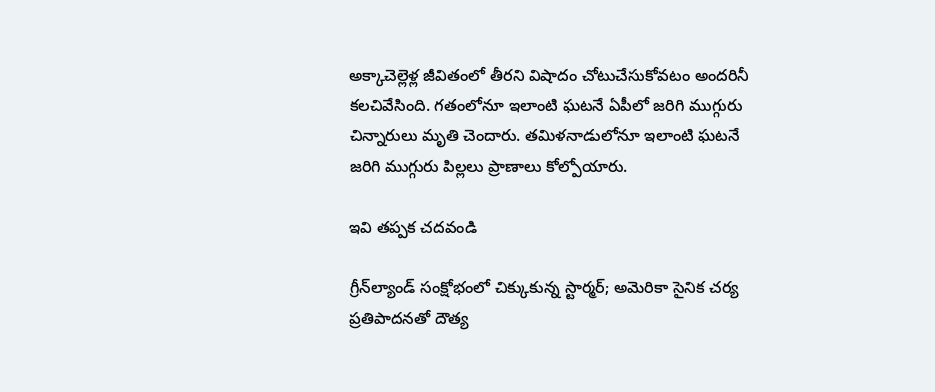అక్కాచెల్లెళ్ల జీవితంలో తీరని విషాదం చోటుచేసుకోవటం అందరినీ కలచివేసింది. గతంలోనూ ఇలాంటి ఘటనే ఏపీలో జరిగి ముగ్గురు చిన్నారులు మృతి చెందారు. తమిళనాడులోనూ ఇలాంటి ఘటనే జరిగి ముగ్గురు పిల్లలు ప్రాణాలు కోల్పోయారు.

ఇవి తప్పక చదవండి

గ్రీన్‌ల్యాండ్ సంక్షోభంలో చిక్కుకున్న స్టార్మర్; అమెరికా సైనిక చర్య ప్రతిపాదనతో దౌత్య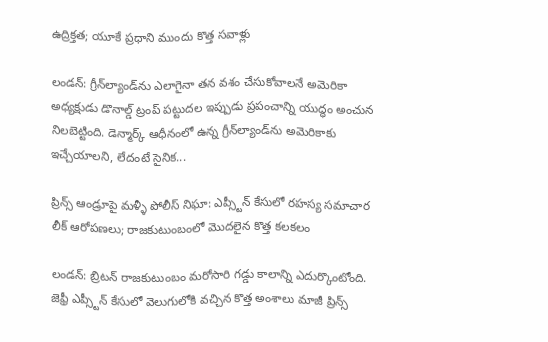ఉద్రిక్తత; యూకే ప్రధాని ముందు కొత్త సవాళ్లు

లండన్: గ్రీన్‌ల్యాండ్‌ను ఎలాగైనా తన వశం చేసుకోవాలనే అమెరికా అధ్యక్షుడు డొనాల్డ్ ట్రంప్ పట్టుదల ఇప్పుడు ప్రపంచాన్ని యుద్ధం అంచున నిలబెట్టింది. డెన్మార్క్ ఆధీనంలో ఉన్న గ్రీన్‌ల్యాండ్‌ను అమెరికాకు ఇచ్చేయాలని, లేదంటే సైనిక...

ప్రిన్స్ ఆండ్రూపై మళ్ళీ పోలీస్ నిఘా: ఎప్స్టీన్ కేసులో రహస్య సమాచార లీక్ ఆరోపణలు; రాజకుటుంబంలో మొదలైన కొత్త కలకలం

లండన్: బ్రిటన్ రాజకుటుంబం మరోసారి గడ్డు కాలాన్ని ఎదుర్కొంటోంది. జెఫ్రీ ఎప్స్టీన్ కేసులో వెలుగులోకి వచ్చిన కొత్త అంశాలు మాజీ ప్రిన్స్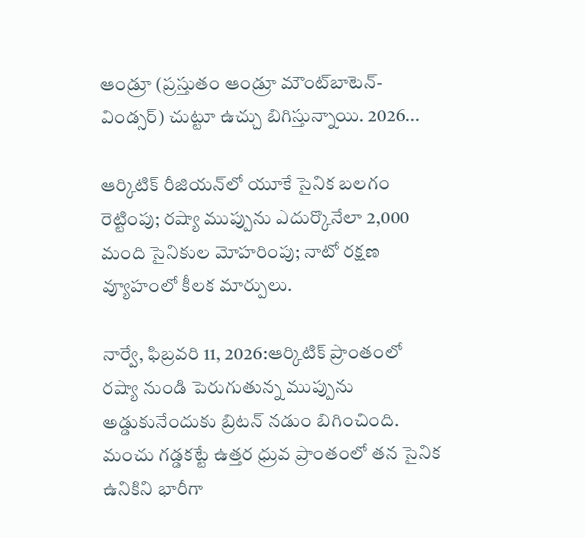ఆండ్రూ (ప్రస్తుతం ఆండ్రూ మౌంట్‌బాటెన్-విండ్సర్) చుట్టూ ఉచ్చు బిగిస్తున్నాయి. 2026...

ఆర్కిటిక్ రీజియన్‌లో యూకే సైనిక బలగం రెట్టింపు; రష్యా ముప్పును ఎదుర్కొనేలా 2,000 మంది సైనికుల మోహరింపు; నాటో రక్షణ వ్యూహంలో కీలక మార్పులు.

నార్వే, ఫిబ్రవరి 11, 2026:ఆర్కిటిక్ ప్రాంతంలో రష్యా నుండి పెరుగుతున్న ముప్పును అడ్డుకునేందుకు బ్రిటన్ నడుం బిగించింది. మంచు గడ్డకట్టే ఉత్తర ధ్రువ ప్రాంతంలో తన సైనిక ఉనికిని భారీగా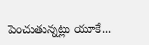పెంచుతున్నట్లు యూకే...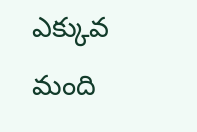ఎక్కువ మంది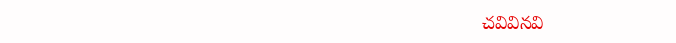చవివినవి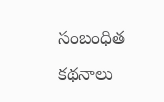సంబంధిత కథనాలు